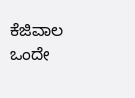ಕೆಜಿವಾಲ ಒಂದೇ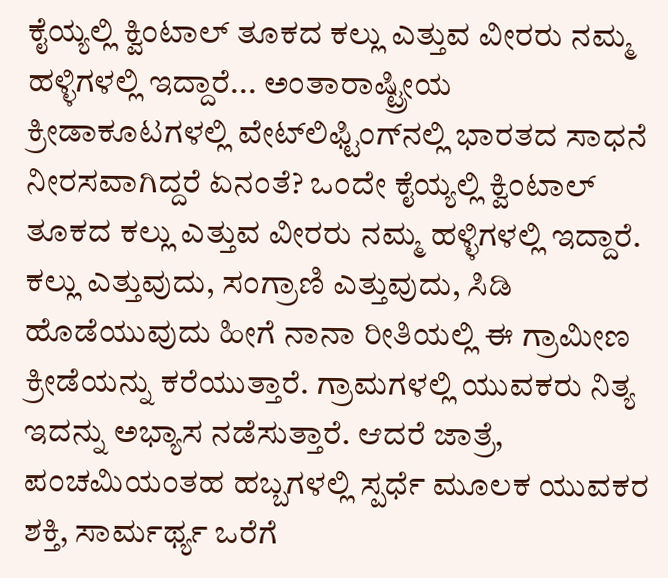ಕೈಯ್ಯಲ್ಲಿ ಕ್ವಿಂಟಾಲ್ ತೂಕದ ಕಲ್ಲು ಎತ್ತುವ ವೀರರು ನಮ್ಮ ಹಳ್ಳಿಗಳಲ್ಲಿ ಇದ್ದಾರೆ... ಅಂತಾರಾಷ್ಟ್ರೀಯ ಕ್ರೀಡಾಕೂಟಗಳಲ್ಲಿ ವೇಟ್‌ಲಿಫ್ಟಿಂಗ್‌ನಲ್ಲಿ ಭಾರತದ ಸಾಧನೆ ನೀರಸವಾಗಿದ್ದರೆ ಏನಂತೆ? ಒಂದೇ ಕೈಯ್ಯಲ್ಲಿ ಕ್ವಿಂಟಾಲ್ ತೂಕದ ಕಲ್ಲು ಎತ್ತುವ ವೀರರು ನಮ್ಮ ಹಳ್ಳಿಗಳಲ್ಲಿ ಇದ್ದಾರೆ. ಕಲ್ಲು ಎತ್ತುವುದು, ಸಂಗ್ರಾಣಿ ಎತ್ತುವುದು, ಸಿಡಿ ಹೊಡೆಯುವುದು ಹೀಗೆ ನಾನಾ ರೀತಿಯಲ್ಲಿ ಈ ಗ್ರಾಮೀಣ ಕ್ರೀಡೆಯನ್ನು ಕರೆಯುತ್ತಾರೆ. ಗ್ರಾಮಗಳಲ್ಲಿ ಯುವಕರು ನಿತ್ಯ ಇದನ್ನು ಅಭ್ಯಾಸ ನಡೆಸುತ್ತಾರೆ. ಆದರೆ ಜಾತ್ರೆ, ಪಂಚಮಿಯಂತಹ ಹಬ್ಬಗಳಲ್ಲಿ ಸ್ಪರ್ಧೆ ಮೂಲಕ ಯುವಕರ ಶಕ್ತಿ, ಸಾರ್ಮರ್ಥ್ಯ ಒರೆಗೆ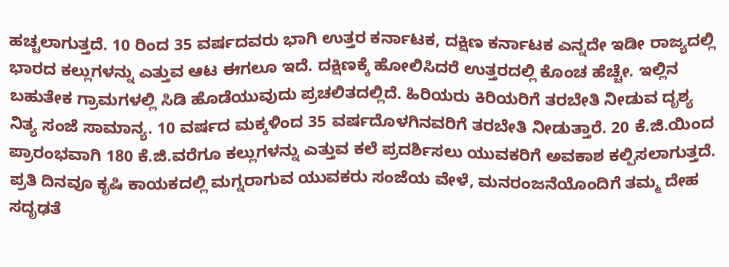ಹಚ್ಚಲಾಗುತ್ತದೆ. 10 ರಿಂದ 35 ವರ್ಷದವರು ಭಾಗಿ ಉತ್ತರ ಕರ್ನಾಟಕ, ದಕ್ಷಿಣ ಕರ್ನಾಟಕ ಎನ್ನದೇ ಇಡೀ ರಾಜ್ಯದಲ್ಲಿ ಭಾರದ ಕಲ್ಲುಗಳನ್ನು ಎತ್ತುವ ಆಟ ಈಗಲೂ ಇದೆ. ದಕ್ಷಿಣಕ್ಕೆ ಹೋಲಿಸಿದರೆ ಉತ್ತರದಲ್ಲಿ ಕೊಂಚ ಹೆಚ್ಚೇ. ಇಲ್ಲಿನ ಬಹುತೇಕ ಗ್ರಾಮಗಳಲ್ಲಿ ಸಿಡಿ ಹೊಡೆಯುವುದು ಪ್ರಚಲಿತದಲ್ಲಿದೆ. ಹಿರಿಯರು ಕಿರಿಯರಿಗೆ ತರಬೇತಿ ನೀಡುವ ದೃಶ್ಯ ನಿತ್ಯ ಸಂಜೆ ಸಾಮಾನ್ಯ. 10 ವರ್ಷದ ಮಕ್ಕಳಿಂದ 35 ವರ್ಷದೊಳಗಿನವರಿಗೆ ತರಬೇತಿ ನೀಡುತ್ತಾರೆ. 20 ಕೆ.ಜಿ.ಯಿಂದ ಪ್ರಾರಂಭವಾಗಿ 180 ಕೆ.ಜಿ.ವರೆಗೂ ಕಲ್ಲುಗಳನ್ನು ಎತ್ತುವ ಕಲೆ ಪ್ರದರ್ಶಿಸಲು ಯುವಕರಿಗೆ ಅವಕಾಶ ಕಲ್ಪಿಸಲಾಗುತ್ತದೆ. ಪ್ರತಿ ದಿನವೂ ಕೃಷಿ ಕಾಯಕದಲ್ಲಿ ಮಗ್ನರಾಗುವ ಯುವಕರು ಸಂಜೆಯ ವೇಳೆ, ಮನರಂಜನೆಯೊಂದಿಗೆ ತಮ್ಮ ದೇಹ ಸದೃಢತೆ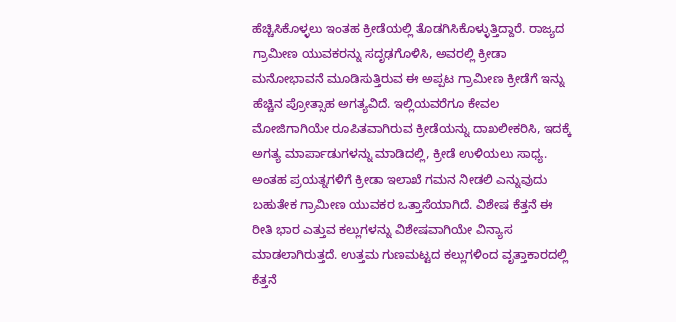ಹೆಚ್ಚಿಸಿಕೊಳ್ಳಲು ಇಂತಹ ಕ್ರೀಡೆಯಲ್ಲಿ ತೊಡಗಿಸಿಕೊಳ್ಳುತ್ತಿದ್ದಾರೆ. ರಾಜ್ಯದ ಗ್ರಾಮೀಣ ಯುವಕರನ್ನು ಸದೃಢಗೊಳಿಸಿ, ಅವರಲ್ಲಿ ಕ್ರೀಡಾ ಮನೋಭಾವನೆ ಮೂಡಿಸುತ್ತಿರುವ ಈ ಅಪ್ಪಟ ಗ್ರಾಮೀಣ ಕ್ರೀಡೆಗೆ ಇನ್ನು ಹೆಚ್ಚಿನ ಪ್ರೋತ್ಸಾಹ ಅಗತ್ಯವಿದೆ. ಇಲ್ಲಿಯವರೆಗೂ ಕೇವಲ ಮೋಜಿಗಾಗಿಯೇ ರೂಪಿತವಾಗಿರುವ ಕ್ರೀಡೆಯನ್ನು ದಾಖಲೀಕರಿಸಿ, ಇದಕ್ಕೆ ಅಗತ್ಯ ಮಾರ್ಪಾಡುಗಳನ್ನು ಮಾಡಿದಲ್ಲಿ, ಕ್ರೀಡೆ ಉಳಿಯಲು ಸಾಧ್ಯ. ಅಂತಹ ಪ್ರಯತ್ನಗಳಿಗೆ ಕ್ರೀಡಾ ಇಲಾಖೆ ಗಮನ ನೀಡಲಿ ಎನ್ನುವುದು ಬಹುತೇಕ ಗ್ರಾಮೀಣ ಯುವಕರ ಒತ್ತಾಸೆಯಾಗಿದೆ. ವಿಶೇಷ ಕೆತ್ತನೆ ಈ ರೀತಿ ಭಾರ ಎತ್ತುವ ಕಲ್ಲುಗಳನ್ನು ವಿಶೇಷವಾಗಿಯೇ ವಿನ್ಯಾಸ ಮಾಡಲಾಗಿರುತ್ತದೆ. ಉತ್ತಮ ಗುಣಮಟ್ಟದ ಕಲ್ಲುಗಳಿಂದ ವೃತ್ತಾಕಾರದಲ್ಲಿ ಕೆತ್ತನೆ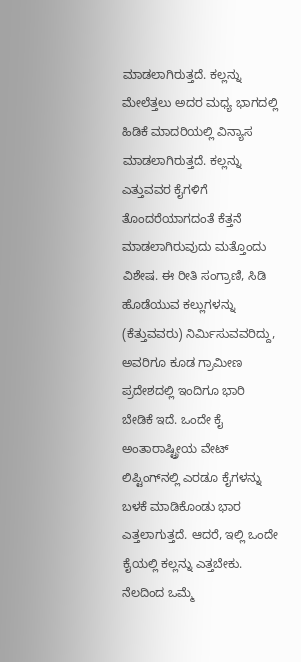ಮಾಡಲಾಗಿರುತ್ತದೆ. ಕಲ್ಲನ್ನು ಮೇಲೆತ್ತಲು ಅದರ ಮಧ್ಯ ಭಾಗದಲ್ಲಿ ಹಿಡಿಕೆ ಮಾದರಿಯಲ್ಲಿ ವಿನ್ಯಾಸ ಮಾಡಲಾಗಿರುತ್ತದೆ. ಕಲ್ಲನ್ನು ಎತ್ತುವವರ ಕೈಗಳಿಗೆ ತೊಂದರೆಯಾಗದಂತೆ ಕೆತ್ತನೆ ಮಾಡಲಾಗಿರುವುದು ಮತ್ತೊಂದು ವಿಶೇಷ. ಈ ರೀತಿ ಸಂಗ್ರಾಣಿ, ಸಿಡಿ ಹೊಡೆಯುವ ಕಲ್ಲುಗಳನ್ನು (ಕೆತ್ತುವವರು) ನಿರ್ಮಿಸುವವರಿದ್ದು, ಅವರಿಗೂ ಕೂಡ ಗ್ರಾಮೀಣ ಪ್ರದೇಶದಲ್ಲಿ ಇಂದಿಗೂ ಭಾರಿ ಬೇಡಿಕೆ ಇದೆ. ಒಂದೇ ಕೈ ಅಂತಾರಾಷ್ಟ್ರೀಯ ವೇಟ್ ಲಿಪ್ಟಿಂಗ್‌ನಲ್ಲಿ ಎರಡೂ ಕೈಗಳನ್ನು ಬಳಕೆ ಮಾಡಿಕೊಂಡು ಭಾರ ಎತ್ತಲಾಗುತ್ತದೆ. ಆದರೆ, ಇಲ್ಲಿ ಒಂದೇ ಕೈಯಲ್ಲಿ ಕಲ್ಲನ್ನು ಎತ್ತಬೇಕು. ನೆಲದಿಂದ ಒಮ್ಮೆ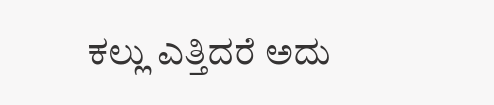ಕಲ್ಲು ಎತ್ತಿದರೆ ಅದು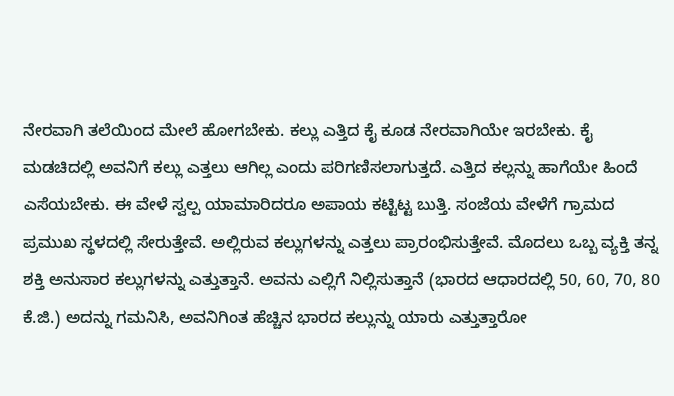ನೇರವಾಗಿ ತಲೆಯಿಂದ ಮೇಲೆ ಹೋಗಬೇಕು. ಕಲ್ಲು ಎತ್ತಿದ ಕೈ ಕೂಡ ನೇರವಾಗಿಯೇ ಇರಬೇಕು. ಕೈ ಮಡಚಿದಲ್ಲಿ ಅವನಿಗೆ ಕಲ್ಲು ಎತ್ತಲು ಆಗಿಲ್ಲ ಎಂದು ಪರಿಗಣಿಸಲಾಗುತ್ತದೆ. ಎತ್ತಿದ ಕಲ್ಲನ್ನು ಹಾಗೆಯೇ ಹಿಂದೆ ಎಸೆಯಬೇಕು. ಈ ವೇಳೆ ಸ್ವಲ್ಪ ಯಾಮಾರಿದರೂ ಅಪಾಯ ಕಟ್ಟಿಟ್ಟ ಬುತ್ತಿ. ಸಂಜೆಯ ವೇಳೆಗೆ ಗ್ರಾಮದ ಪ್ರಮುಖ ಸ್ಥಳದಲ್ಲಿ ಸೇರುತ್ತೇವೆ. ಅಲ್ಲಿರುವ ಕಲ್ಲುಗಳನ್ನು ಎತ್ತಲು ಪ್ರಾರಂಭಿಸುತ್ತೇವೆ. ಮೊದಲು ಒಬ್ಬ ವ್ಯಕ್ತಿ ತನ್ನ ಶಕ್ತಿ ಅನುಸಾರ ಕಲ್ಲುಗಳನ್ನು ಎತ್ತುತ್ತಾನೆ. ಅವನು ಎಲ್ಲಿಗೆ ನಿಲ್ಲಿಸುತ್ತಾನೆ (ಭಾರದ ಆಧಾರದಲ್ಲಿ 50, 60, 70, 80 ಕೆ.ಜಿ.) ಅದನ್ನು ಗಮನಿಸಿ, ಅವನಿಗಿಂತ ಹೆಚ್ಚಿನ ಭಾರದ ಕಲ್ಲುನ್ನು ಯಾರು ಎತ್ತುತ್ತಾರೋ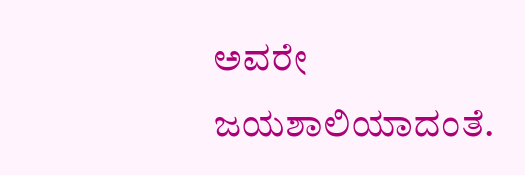ಅವರೇ ಜಯಶಾಲಿಯಾದಂತೆ.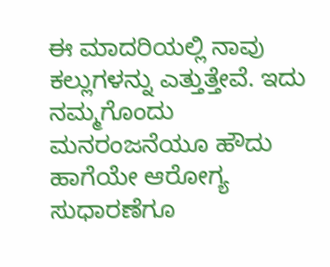ಈ ಮಾದರಿಯಲ್ಲಿ ನಾವು ಕಲ್ಲುಗಳನ್ನು ಎತ್ತುತ್ತೇವೆ. ಇದು ನಮ್ಮಗೊಂದು ಮನರಂಜನೆಯೂ ಹೌದು ಹಾಗೆಯೇ ಆರೋಗ್ಯ ಸುಧಾರಣೆಗೂ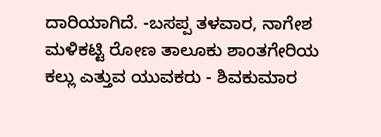ದಾರಿಯಾಗಿದೆ. -ಬಸಪ್ಪ ತಳವಾರ, ನಾಗೇಶ ಮಳಿಕಟ್ಟಿ ರೋಣ ತಾಲೂಕು ಶಾಂತಗೇರಿಯ ಕಲ್ಲು ಎತ್ತುವ ಯುವಕರು - ಶಿವಕುಮಾರ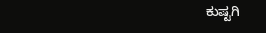ಕುಷ್ಟಗಿ